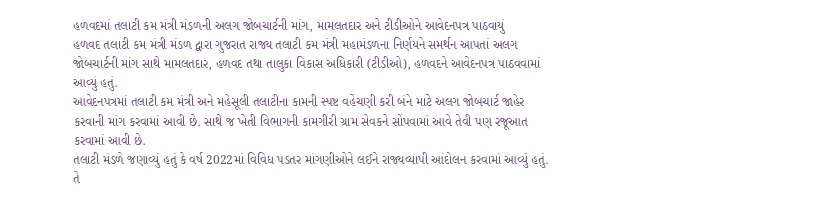હળવદમાં તલાટી કમ મંત્રી મંડળની અલગ જોબચાર્ટની માંગ, મામલતદાર અને ટીડીઓને આવેદનપત્ર પાઠવાયું
હળવદ તલાટી કમ મંત્રી મંડળ દ્વારા ગુજરાત રાજ્ય તલાટી કમ મંત્રી મહામંડળના નિર્ણયને સમર્થન આપતાં અલગ જોબચાર્ટની માંગ સાથે મામલતદાર, હળવદ તથા તાલુકા વિકાસ અધિકારી (ટીડીઓ), હળવદને આવેદનપત્ર પાઠવવામાં આવ્યું હતું.
આવેદનપત્રમાં તલાટી કમ મંત્રી અને મહેસૂલી તલાટીના કામની સ્પષ્ટ વહેંચણી કરી બંને માટે અલગ જોબચાર્ટ જાહેર કરવાની માંગ કરવામાં આવી છે. સાથે જ ખેતી વિભાગની કામગીરી ગ્રામ સેવકને સોંપવામાં આવે તેવી પણ રજૂઆત કરવામાં આવી છે.
તલાટી મંડળે જણાવ્યું હતું કે વર્ષ 2022માં વિવિધ પડતર માંગણીઓને લઈને રાજ્યવ્યાપી આંદોલન કરવામાં આવ્યું હતું. તે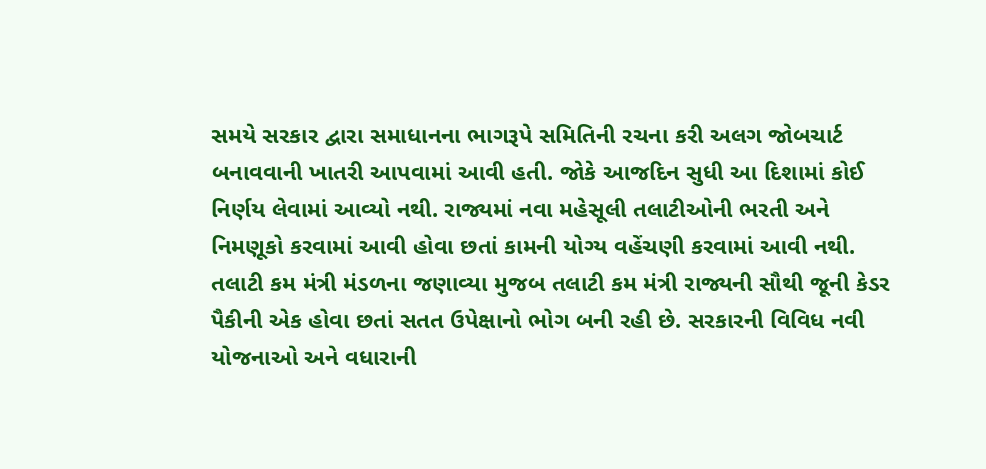સમયે સરકાર દ્વારા સમાધાનના ભાગરૂપે સમિતિની રચના કરી અલગ જોબચાર્ટ બનાવવાની ખાતરી આપવામાં આવી હતી. જોકે આજદિન સુધી આ દિશામાં કોઈ નિર્ણય લેવામાં આવ્યો નથી. રાજ્યમાં નવા મહેસૂલી તલાટીઓની ભરતી અને નિમણૂકો કરવામાં આવી હોવા છતાં કામની યોગ્ય વહેંચણી કરવામાં આવી નથી.
તલાટી કમ મંત્રી મંડળના જણાવ્યા મુજબ તલાટી કમ મંત્રી રાજ્યની સૌથી જૂની કેડર પૈકીની એક હોવા છતાં સતત ઉપેક્ષાનો ભોગ બની રહી છે. સરકારની વિવિધ નવી યોજનાઓ અને વધારાની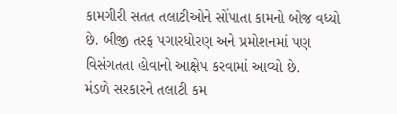કામગીરી સતત તલાટીઓને સોંપાતા કામનો બોજ વધ્યો છે. બીજી તરફ પગારધોરણ અને પ્રમોશનમાં પણ વિસંગતતા હોવાનો આક્ષેપ કરવામાં આવ્યો છે.
મંડળે સરકારને તલાટી કમ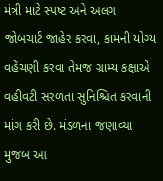મંત્રી માટે સ્પષ્ટ અને અલગ જોબચાર્ટ જાહેર કરવા, કામની યોગ્ય વહેંચણી કરવા તેમજ ગ્રામ્ય કક્ષાએ વહીવટી સરળતા સુનિશ્ચિત કરવાની માંગ કરી છે. મંડળના જણાવ્યા મુજબ આ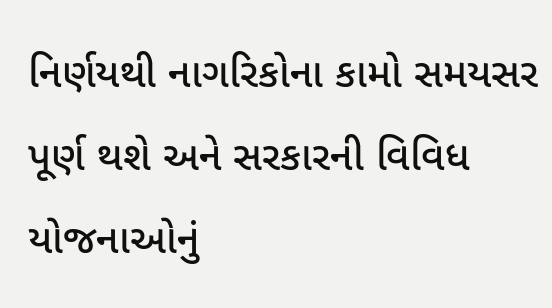નિર્ણયથી નાગરિકોના કામો સમયસર પૂર્ણ થશે અને સરકારની વિવિધ યોજનાઓનું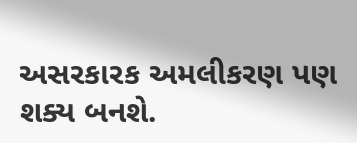અસરકારક અમલીકરણ પણ શક્ય બનશે.